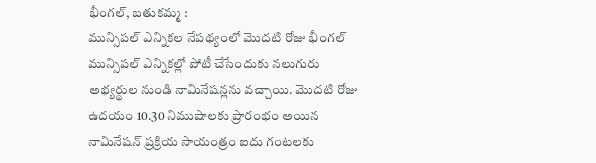భీంగల్, బతుకమ్మ :
మున్సిపల్ ఎన్నికల నేపథ్యంలో మొదటి రోజు భీంగల్ మున్సిపల్ ఎన్నికల్లో పోటీ చేసేందుకు నలుగురు అభ్యర్థుల నుండి నామినేషన్లను వచ్చాయి. మొదటి రోజు ఉదయం 10.30 నిముషాలకు ప్రారంభం అయిన నామినేషన్ ప్రక్రియ సాయంత్రం ఐదు గంటలకు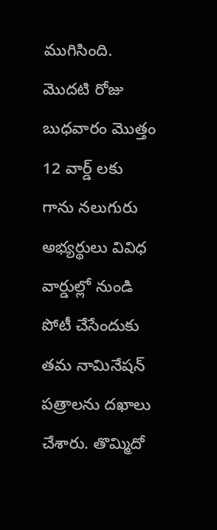ముగిసింది. మొదటి రోజు బుధవారం మొత్తం 12 వార్డ్ లకు గాను నలుగురు అభ్యర్థులు వివిధ వార్డుల్లో నుండి పోటీ చేసేందుకు తమ నామినేషన్ పత్రాలను దఖాలు చేశారు. తొమ్మిదో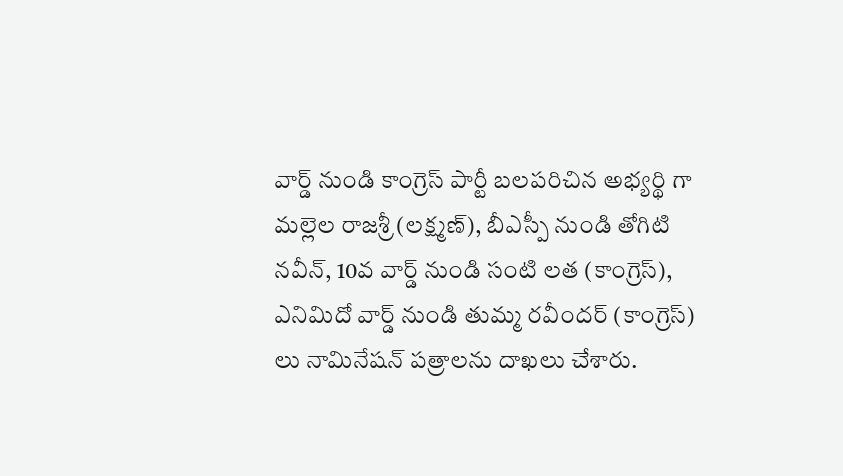వార్డ్ నుండి కాంగ్రెస్ పార్టీ బలపరిచిన అభ్యర్థి గా మల్లెల రాజశ్రీ (లక్ష్మణ్), బీఎస్పీ నుండి తోగిటి నవీన్, 10వ వార్డ్ నుండి సంటి లత (కాంగ్రెస్), ఎనిమిదో వార్డ్ నుండి తుమ్మ రవీందర్ (కాంగ్రెస్) లు నామినేషన్ పత్రాలను దాఖలు చేశారు.